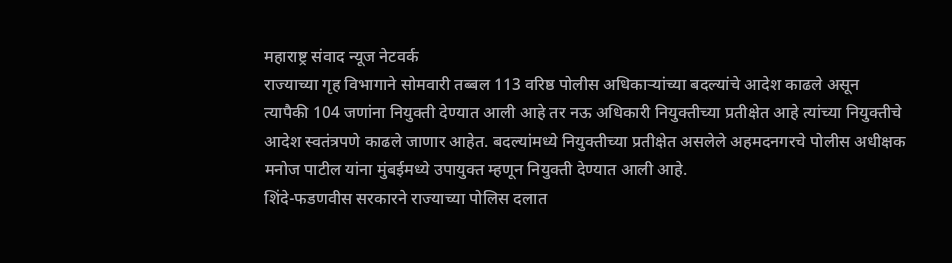महाराष्ट्र संवाद न्यूज नेटवर्क
राज्याच्या गृह विभागाने सोमवारी तब्बल 113 वरिष्ठ पोलीस अधिकाऱ्यांच्या बदल्यांचे आदेश काढले असून त्यापैकी 104 जणांना नियुक्ती देण्यात आली आहे तर नऊ अधिकारी नियुक्तीच्या प्रतीक्षेत आहे त्यांच्या नियुक्तीचे आदेश स्वतंत्रपणे काढले जाणार आहेत. बदल्यांमध्ये नियुक्तीच्या प्रतीक्षेत असलेले अहमदनगरचे पोलीस अधीक्षक मनोज पाटील यांना मुंबईमध्ये उपायुक्त म्हणून नियुक्ती देण्यात आली आहे.
शिंदे-फडणवीस सरकारने राज्याच्या पोलिस दलात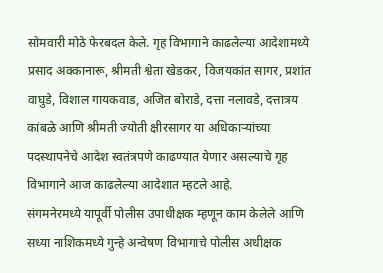सोमवारी मोठे फेरबदल केले. गृह विभागाने काढलेल्या आदेशामध्ये प्रसाद अक्कानारू, श्रीमती श्वेता खेडकर, विजयकांत सागर, प्रशांत वाघुडे, विशाल गायकवाड, अजित बोराडे, दत्ता नलावडे, दत्तात्रय कांबळे आणि श्रीमती ज्योती क्षीरसागर या अधिकाऱ्यांच्या पदस्थापनेचे आदेश स्वतंत्रपणे काढण्यात येणार असल्याचे गृह विभागाने आज काढलेल्या आदेशात म्हटले आहे.
संगमनेरमध्ये यापूर्वी पोलीस उपाधीक्षक म्हणून काम केलेले आणि सध्या नाशिकमध्ये गुन्हे अन्वेषण विभागाचे पोलीस अधीक्षक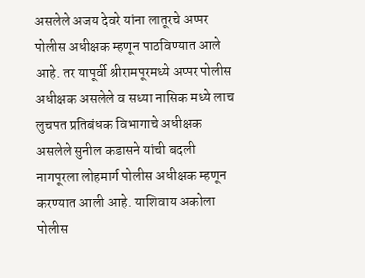असलेले अजय देवरे यांना लातूरचे अप्पर पोलीस अधीक्षक म्हणून पाठविण्यात आले आहे. तर यापूर्वी श्रीरामपूरमध्ये अप्पर पोलीस अधीक्षक असलेले व सध्या नासिक मध्ये लाच लुचपत प्रतिबंधक विभागाचे अधीक्षक असलेले सुनील कडासने यांची बदली नागपूरला लोहमार्ग पोलीस अधीक्षक म्हणून करण्यात आली आहे. याशिवाय अकोला पोलीस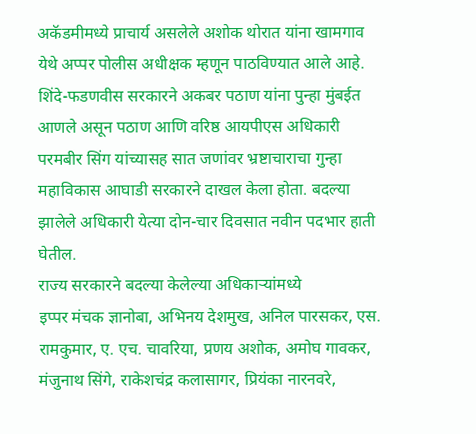अकॅडमीमध्ये प्राचार्य असलेले अशोक थोरात यांना खामगाव येथे अप्पर पोलीस अधीक्षक म्हणून पाठविण्यात आले आहे. शिंदे-फडणवीस सरकारने अकबर पठाण यांना पुन्हा मुंबईत आणले असून पठाण आणि वरिष्ठ आयपीएस अधिकारी परमबीर सिंग यांच्यासह सात जणांवर भ्रष्टाचाराचा गुन्हा महाविकास आघाडी सरकारने दाखल केला होता. बदल्या झालेले अधिकारी येत्या दोन-चार दिवसात नवीन पदभार हाती घेतील.
राज्य सरकारने बदल्या केलेल्या अधिकाऱ्यांमध्ये
इप्पर मंचक ज्ञानोबा, अभिनय देशमुख, अनिल पारसकर, एस. रामकुमार, ए. एच. चावरिया, प्रणय अशोक, अमोघ गावकर, मंजुनाथ सिंगे, राकेशचंद्र कलासागर, प्रियंका नारनवरे,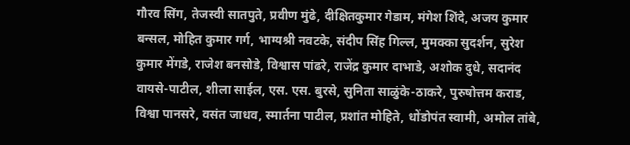गौरव सिंग, तेजस्वी सातपुते, प्रवीण मुंढे, दीक्षितकुमार गेडाम, मंगेश शिंदे, अजय कुमार बन्सल, मोहित कुमार गर्ग, भाग्यश्री नवटके, संदीप सिंह गिल्ल, मुमक्का सुदर्शन, सुरेश कुमार मेंगडे, राजेश बनसोडे, विश्वास पांढरे, राजेंद्र कुमार दाभाडे, अशोक दुधे, सदानंद वायसे-पाटील, शीला साईल, एस. एस. बुरसे, सुनिता साळुंके-ठाकरे, पुरुषोत्तम कराड, विश्वा पानसरे, वसंत जाधव, स्मार्तना पाटील, प्रशांत मोहिते, धोंडोपंत स्वामी, अमोल तांबे,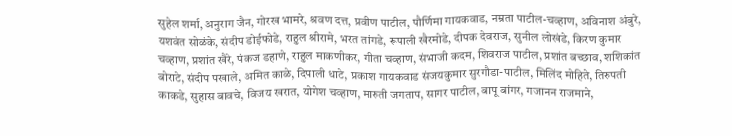सुहेल शर्मा, अनुराग जैन, गोरख भामरे, श्रवण दत्त, प्रवीण पाटील, पौर्णिमा गायकवाड, नम्रता पाटील-चव्हाण, अविनाश अंबुरे, यशवंत सोळंके, संदीप डोईफोडे, राहुल श्रीरामे, भरत तांगडे, रूपाली खैरमोडे, दीपक देवराज, सुनील लोखंडे, किरण कुमार चव्हाण, प्रशांत खैरे, पंकज डहाणे, राहुल माकणीकर, गीता चव्हाण, संभाजी कदम, शिवराज पाटील, प्रशांत बच्छाव, शशिकांत बोराटे, संदीप पखाले, अमित काळे, दिपाली धाटे, प्रकाश गायकवाड संजयकुमार सुरगौडा-पाटील, मिलिंद मोहिते, तिरुपती काकडे, सुहास बावचे, विजय खरात, योगेश चव्हाण, मारुती जगताप, सागर पाटील, बापू बांगर, गजानन राजमाने,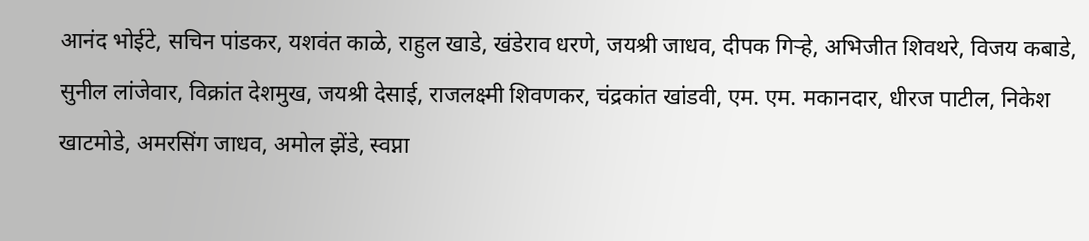आनंद भोईटे, सचिन पांडकर, यशवंत काळे, राहुल खाडे, खंडेराव धरणे, जयश्री जाधव, दीपक गिऱ्हे, अभिजीत शिवथरे, विजय कबाडे, सुनील लांजेवार, विक्रांत देशमुख, जयश्री देसाई, राजलक्ष्मी शिवणकर, चंद्रकांत खांडवी, एम. एम. मकानदार, धीरज पाटील, निकेश खाटमोडे, अमरसिंग जाधव, अमोल झेंडे, स्वप्ना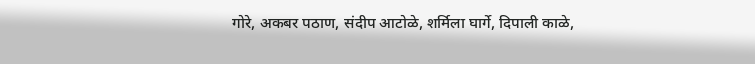गोरे, अकबर पठाण, संदीप आटोळे, शर्मिला घार्गे, दिपाली काळे,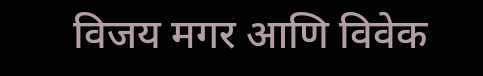विजय मगर आणि विवेक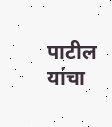पाटील यांचा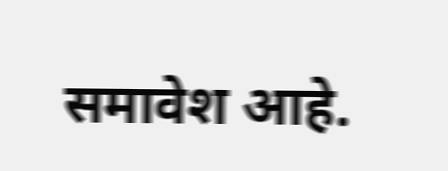समावेश आहे.